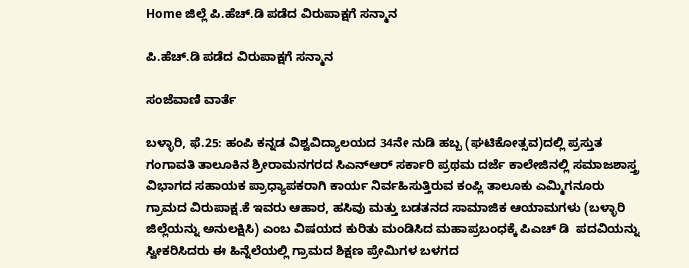Home ಜಿಲ್ಲೆ ಪಿ.ಹೆಚ್.ಡಿ ಪಡೆದ ವಿರುಪಾಕ್ಷಗೆ ಸನ್ಮಾನ

ಪಿ.ಹೆಚ್.ಡಿ ಪಡೆದ ವಿರುಪಾಕ್ಷಗೆ ಸನ್ಮಾನ

ಸಂಜೆವಾಣಿ ವಾರ್ತೆ

ಬಳ್ಳಾರಿ, ಫೆ.25: ಹಂಪಿ ಕನ್ನಡ ವಿಶ್ವವಿದ್ಯಾಲಯದ 34ನೇ ನುಡಿ ಹಬ್ಬ (ಘಟಿಕೋತ್ಸವ)ದಲ್ಲಿ ಪ್ರಸ್ತುತ ಗಂಗಾವತಿ ತಾಲೂಕಿನ ಶ್ರೀರಾಮನಗರದ ಸಿಎನ್ಆರ್ ಸರ್ಕಾರಿ ಪ್ರಥಮ ದರ್ಜೆ ಕಾಲೇಜಿನಲ್ಲಿ ಸಮಾಜಶಾಸ್ತ್ರ ವಿಭಾಗದ ಸಹಾಯಕ ಪ್ರಾಧ್ಯಾಪಕರಾಗಿ ಕಾರ್ಯ ನಿರ್ವಹಿಸುತ್ತಿರುವ ಕಂಪ್ಲಿ ತಾಲೂಕು ಎಮ್ಮಿಗನೂರು ಗ್ರಾಮದ ವಿರುಪಾಕ್ಷ.ಕೆ ಇವರು ಆಹಾರ, ಹಸಿವು ಮತ್ತು ಬಡತನದ ಸಾಮಾಜಿಕ ಆಯಾಮಗಳು (ಬಳ್ಳಾರಿ ಜಿಲ್ಲೆಯನ್ನು ಅನುಲಕ್ಷಿಸಿ) ಎಂಬ ವಿಷಯದ ಕುರಿತು ಮಂಡಿಸಿದ ಮಹಾಪ್ರಬಂಧಕ್ಕೆ ಪಿಎಚ್ ಡಿ  ಪದವಿಯನ್ನು ಸ್ವೀಕರಿಸಿದರು ಈ ಹಿನ್ನೆಲೆಯಲ್ಲಿ ಗ್ರಾಮದ ಶಿಕ್ಷಣ ಪ್ರೇಮಿಗಳ ಬಳಗದ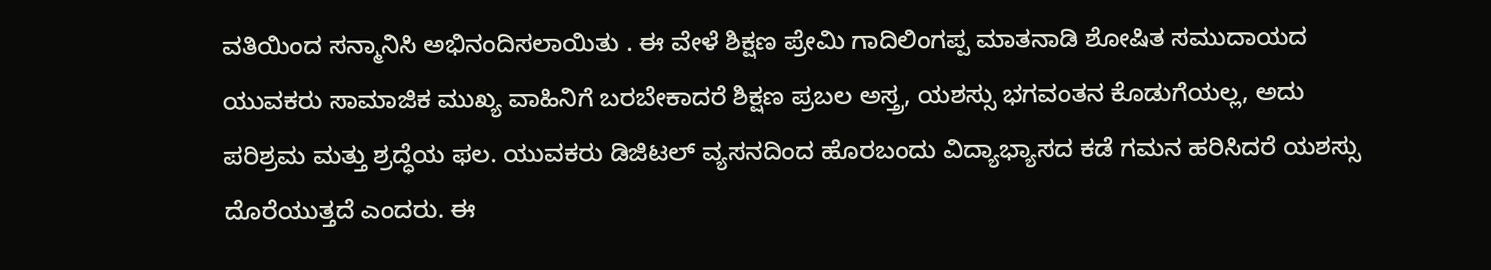ವತಿಯಿಂದ ಸನ್ಮಾನಿಸಿ ಅಭಿನಂದಿಸಲಾಯಿತು . ಈ ವೇಳೆ ಶಿಕ್ಷಣ ಪ್ರೇಮಿ ಗಾದಿಲಿಂಗಪ್ಪ ಮಾತನಾಡಿ ಶೋಷಿತ ಸಮುದಾಯದ ಯುವಕರು ಸಾಮಾಜಿಕ ಮುಖ್ಯ ವಾಹಿನಿಗೆ ಬರಬೇಕಾದರೆ ಶಿಕ್ಷಣ ಪ್ರಬಲ ಅಸ್ತ್ರ, ಯಶಸ್ಸು ಭಗವಂತನ ಕೊಡುಗೆಯಲ್ಲ, ಅದು ಪರಿಶ್ರಮ ಮತ್ತು ಶ್ರದ್ಧೆಯ ಫಲ. ಯುವಕರು ಡಿಜಿಟಲ್ ವ್ಯಸನದಿಂದ ಹೊರಬಂದು ವಿದ್ಯಾಭ್ಯಾಸದ ಕಡೆ ಗಮನ ಹರಿಸಿದರೆ ಯಶಸ್ಸು ದೊರೆಯುತ್ತದೆ ಎಂದರು. ಈ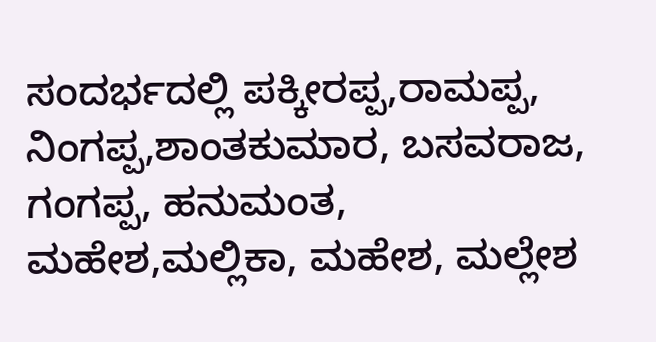ಸಂದರ್ಭದಲ್ಲಿ ಪಕ್ಕೀರಪ್ಪ,ರಾಮಪ್ಪ, ನಿಂಗಪ್ಪ,ಶಾಂತಕುಮಾರ, ಬಸವರಾಜ, ಗಂಗಪ್ಪ, ಹನುಮಂತ, ಮಹೇಶ,ಮಲ್ಲಿಕಾ, ಮಹೇಶ, ಮಲ್ಲೇಶ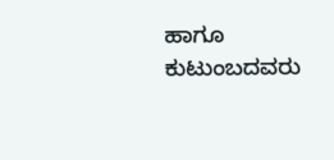ಹಾಗೂ ಕುಟುಂಬದವರು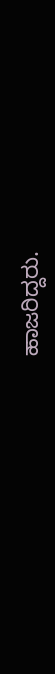ಹಾಜರಿದ್ದರು.